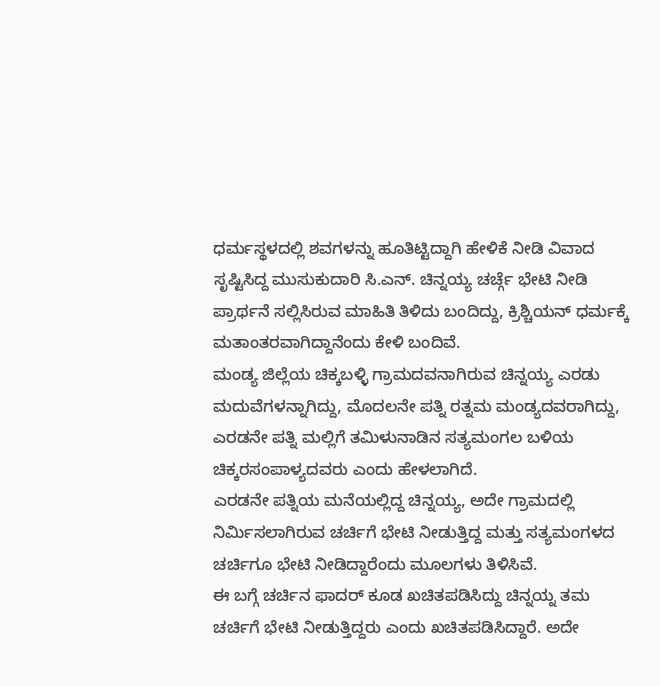ಧರ್ಮಸ್ಥಳದಲ್ಲಿ ಶವಗಳನ್ನು ಹೂತಿಟ್ಟಿದ್ದಾಗಿ ಹೇಳಿಕೆ ನೀಡಿ ವಿವಾದ ಸೃಷ್ಟಿಸಿದ್ದ ಮುಸುಕುದಾರಿ ಸಿ.ಎನ್. ಚಿನ್ನಯ್ಯ ಚರ್ಚ್ಗೆ ಭೇಟಿ ನೀಡಿ ಪ್ರಾರ್ಥನೆ ಸಲ್ಲಿಸಿರುವ ಮಾಹಿತಿ ತಿಳಿದು ಬಂದಿದ್ದು, ಕ್ರಿಶ್ಚಿಯನ್ ಧರ್ಮಕ್ಕೆ ಮತಾಂತರವಾಗಿದ್ದಾನೆಂದು ಕೇಳಿ ಬಂದಿವೆ.
ಮಂಡ್ಯ ಜಿಲ್ಲೆಯ ಚಿಕ್ಕಬಳ್ಳಿ ಗ್ರಾಮದವನಾಗಿರುವ ಚಿನ್ನಯ್ಯ ಎರಡು ಮದುವೆಗಳನ್ನಾಗಿದ್ದು, ಮೊದಲನೇ ಪತ್ನಿ ರತ್ನಮ ಮಂಡ್ಯದವರಾಗಿದ್ದು, ಎರಡನೇ ಪತ್ನಿ ಮಲ್ಲಿಗೆ ತಮಿಳುನಾಡಿನ ಸತ್ಯಮಂಗಲ ಬಳಿಯ ಚಿಕ್ಕರಸಂಪಾಳ್ಯದವರು ಎಂದು ಹೇಳಲಾಗಿದೆ.
ಎರಡನೇ ಪತ್ನಿಯ ಮನೆಯಲ್ಲಿದ್ದ ಚಿನ್ನಯ್ಯ, ಅದೇ ಗ್ರಾಮದಲ್ಲಿ ನಿರ್ಮಿಸಲಾಗಿರುವ ಚರ್ಚಿಗೆ ಭೇಟಿ ನೀಡುತ್ತಿದ್ದ ಮತ್ತು ಸತ್ಯಮಂಗಳದ ಚರ್ಚಿಗೂ ಭೇಟಿ ನೀಡಿದ್ದಾರೆಂದು ಮೂಲಗಳು ತಿಳಿಸಿವೆ.
ಈ ಬಗ್ಗೆ ಚರ್ಚಿನ ಫಾದರ್ ಕೂಡ ಖಚಿತಪಡಿಸಿದ್ದು ಚಿನ್ನಯ್ನ ತಮ ಚರ್ಚಿಗೆ ಭೇಟಿ ನೀಡುತ್ತಿದ್ದರು ಎಂದು ಖಚಿತಪಡಿಸಿದ್ದಾರೆ. ಅದೇ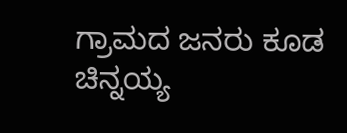ಗ್ರಾಮದ ಜನರು ಕೂಡ ಚಿನ್ನಯ್ಯ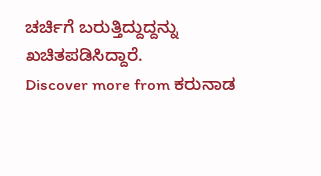ಚರ್ಚಿಗೆ ಬರುತ್ತಿದ್ದುದ್ದನ್ನು ಖಚಿತಪಡಿಸಿದ್ದಾರೆ.
Discover more from ಕರುನಾಡ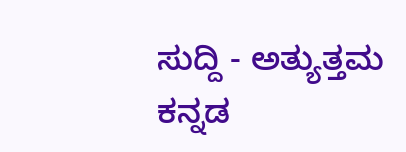ಸುದ್ದಿ - ಅತ್ಯುತ್ತಮ ಕನ್ನಡ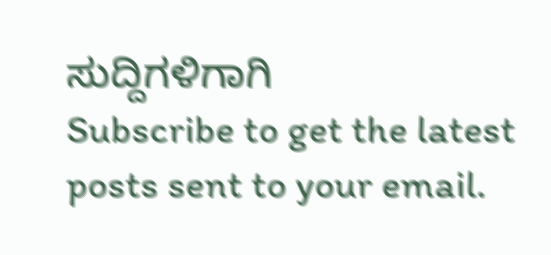ಸುದ್ದಿಗಳಿಗಾಗಿ
Subscribe to get the latest posts sent to your email.